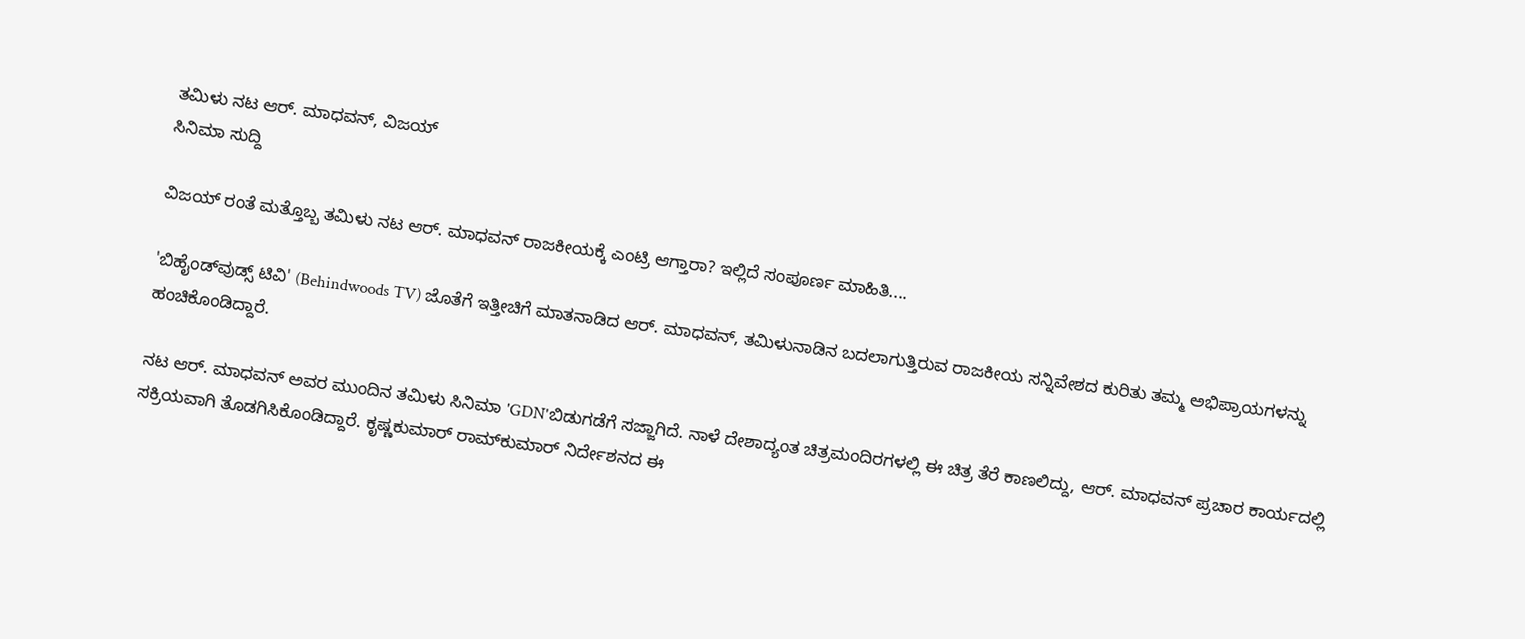ತಮಿಳು ನಟ ಆರ್. ಮಾಧವನ್, ವಿಜಯ್
ಸಿನಿಮಾ ಸುದ್ದಿ

ವಿಜಯ್ ರಂತೆ ಮತ್ತೊಬ್ಬ ತಮಿಳು ನಟ ಆರ್. ಮಾಧವನ್ ರಾಜಕೀಯಕ್ಕೆ ಎಂಟ್ರಿ ಆಗ್ತಾರಾ? ಇಲ್ಲಿದೆ ಸಂಪೂರ್ಣ ಮಾಹಿತಿ....

'ಬಿಹೈಂಡ್‌ವುಡ್ಸ್ ಟಿವಿ' (Behindwoods TV) ಜೊತೆಗೆ ಇತ್ತೀಚಿಗೆ ಮಾತನಾಡಿದ ಆರ್. ಮಾಧವನ್, ತಮಿಳುನಾಡಿನ ಬದಲಾಗುತ್ತಿರುವ ರಾಜಕೀಯ ಸನ್ನಿವೇಶದ ಕುರಿತು ತಮ್ಮ ಅಭಿಪ್ರಾಯಗಳನ್ನು ಹಂಚಿಕೊಂಡಿದ್ದಾರೆ.

ನಟ ಆರ್. ಮಾಧವನ್ ಅವರ ಮುಂದಿನ ತಮಿಳು ಸಿನಿಮಾ 'GDN'ಬಿಡುಗಡೆಗೆ ಸಜ್ಜಾಗಿದೆ. ನಾಳೆ ದೇಶಾದ್ಯಂತ ಚಿತ್ರಮಂದಿರಗಳಲ್ಲಿ ಈ ಚಿತ್ರ ತೆರೆ ಕಾಣಲಿದ್ದು, ಆರ್. ಮಾಧವನ್ ಪ್ರಚಾರ ಕಾರ್ಯದಲ್ಲಿ ಸಕ್ರಿಯವಾಗಿ ತೊಡಗಿಸಿಕೊಂಡಿದ್ದಾರೆ. ಕೃಷ್ಣಕುಮಾರ್ ರಾಮ್‌ಕುಮಾರ್ ನಿರ್ದೇಶನದ ಈ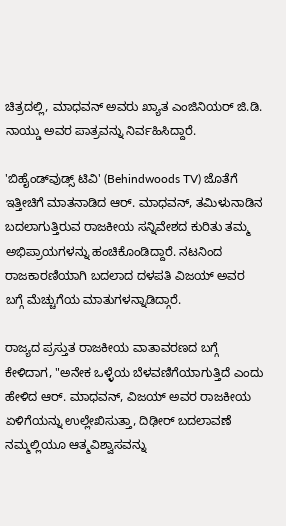ಚಿತ್ರದಲ್ಲಿ, ಮಾಧವನ್ ಅವರು ಖ್ಯಾತ ಎಂಜಿನಿಯರ್ ಜಿ.ಡಿ. ನಾಯ್ಡು ಅವರ ಪಾತ್ರವನ್ನು ನಿರ್ವಹಿಸಿದ್ದಾರೆ.

'ಬಿಹೈಂಡ್‌ವುಡ್ಸ್ ಟಿವಿ' (Behindwoods TV) ಜೊತೆಗೆ ಇತ್ತೀಚಿಗೆ ಮಾತನಾಡಿದ ಆರ್. ಮಾಧವನ್, ತಮಿಳುನಾಡಿನ ಬದಲಾಗುತ್ತಿರುವ ರಾಜಕೀಯ ಸನ್ನಿವೇಶದ ಕುರಿತು ತಮ್ಮ ಅಭಿಪ್ರಾಯಗಳನ್ನು ಹಂಚಿಕೊಂಡಿದ್ದಾರೆ. ನಟನಿಂದ ರಾಜಕಾರಣಿಯಾಗಿ ಬದಲಾದ ದಳಪತಿ ವಿಜಯ್ ಅವರ ಬಗ್ಗೆ ಮೆಚ್ಚುಗೆಯ ಮಾತುಗಳನ್ನಾಡಿದ್ಗಾರೆ.

ರಾಜ್ಯದ ಪ್ರಸ್ತುತ ರಾಜಕೀಯ ವಾತಾವರಣದ ಬಗ್ಗೆ ಕೇಳಿದಾಗ, "ಅನೇಕ ಒಳ್ಳೆಯ ಬೆಳವಣಿಗೆಯಾಗುತ್ತಿದೆ ಎಂದು ಹೇಳಿದ ಆರ್. ಮಾಧವನ್, ವಿಜಯ್ ಅವರ ರಾಜಕೀಯ ಏಳಿಗೆಯನ್ನು ಉಲ್ಲೇಖಿಸುತ್ತಾ, ದಿಢೀರ್ ಬದಲಾವಣೆ ನಮ್ಮಲ್ಲಿಯೂ ಆತ್ಮವಿಶ್ವಾಸವನ್ನು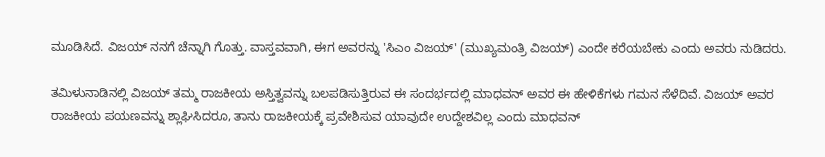ಮೂಡಿಸಿದೆ. ವಿಜಯ್ ನನಗೆ ಚೆನ್ನಾಗಿ ಗೊತ್ತು. ವಾಸ್ತವವಾಗಿ, ಈಗ ಅವರನ್ನು 'ಸಿಎಂ ವಿಜಯ್' (ಮುಖ್ಯಮಂತ್ರಿ ವಿಜಯ್) ಎಂದೇ ಕರೆಯಬೇಕು ಎಂದು ಅವರು ನುಡಿದರು.

ತಮಿಳುನಾಡಿನಲ್ಲಿ ವಿಜಯ್ ತಮ್ಮ ರಾಜಕೀಯ ಅಸ್ತಿತ್ವವನ್ನು ಬಲಪಡಿಸುತ್ತಿರುವ ಈ ಸಂದರ್ಭದಲ್ಲಿ ಮಾಧವನ್ ಅವರ ಈ ಹೇಳಿಕೆಗಳು ಗಮನ ಸೆಳೆದಿವೆ. ವಿಜಯ್ ಅವರ ರಾಜಕೀಯ ಪಯಣವನ್ನು ಶ್ಲಾಘಿಸಿದರೂ, ತಾನು ರಾಜಕೀಯಕ್ಕೆ ಪ್ರವೇಶಿಸುವ ಯಾವುದೇ ಉದ್ದೇಶವಿಲ್ಲ ಎಂದು ಮಾಧವನ್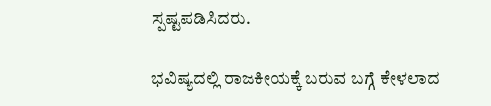ಸ್ಪಷ್ಟಪಡಿಸಿದರು.

ಭವಿಷ್ಯದಲ್ಲಿ ರಾಜಕೀಯಕ್ಕೆ ಬರುವ ಬಗ್ಗೆ ಕೇಳಲಾದ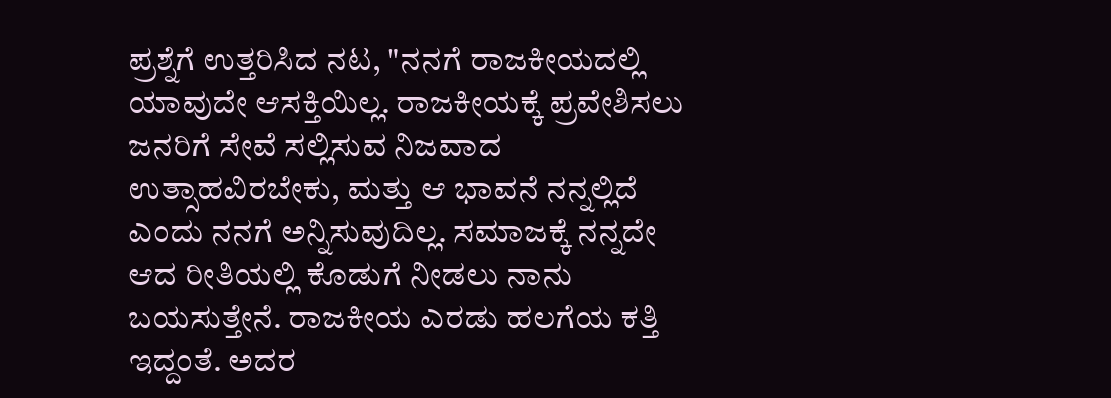ಪ್ರಶ್ನೆಗೆ ಉತ್ತರಿಸಿದ ನಟ, "ನನಗೆ ರಾಜಕೀಯದಲ್ಲಿ ಯಾವುದೇ ಆಸಕ್ತಿಯಿಲ್ಲ. ರಾಜಕೀಯಕ್ಕೆ ಪ್ರವೇಶಿಸಲು ಜನರಿಗೆ ಸೇವೆ ಸಲ್ಲಿಸುವ ನಿಜವಾದ ಉತ್ಸಾಹವಿರಬೇಕು, ಮತ್ತು ಆ ಭಾವನೆ ನನ್ನಲ್ಲಿದೆ ಎಂದು ನನಗೆ ಅನ್ನಿಸುವುದಿಲ್ಲ. ಸಮಾಜಕ್ಕೆ ನನ್ನದೇ ಆದ ರೀತಿಯಲ್ಲಿ ಕೊಡುಗೆ ನೀಡಲು ನಾನು ಬಯಸುತ್ತೇನೆ. ರಾಜಕೀಯ ಎರಡು ಹಲಗೆಯ ಕತ್ತಿ ಇದ್ದಂತೆ. ಅದರ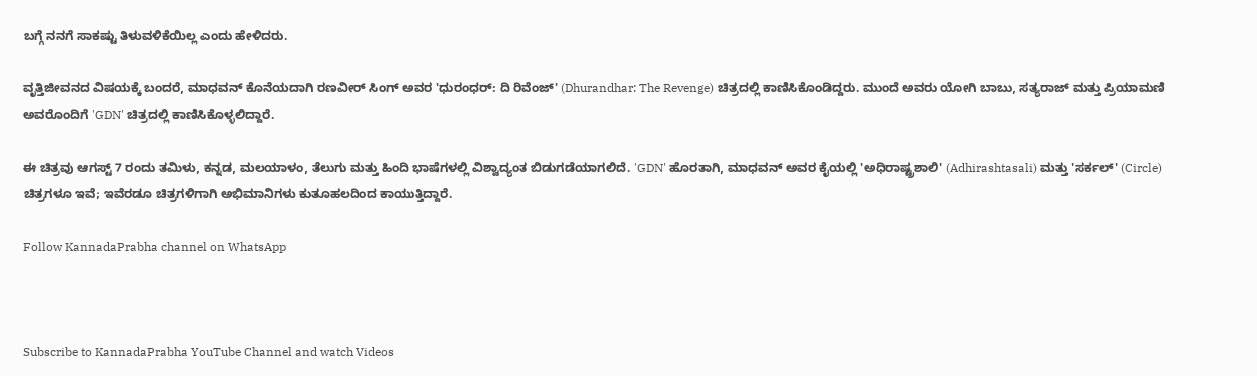ಬಗ್ಗೆ ನನಗೆ ಸಾಕಷ್ಟು ತಿಳುವಳಿಕೆಯಿಲ್ಲ ಎಂದು ಹೇಳಿದರು.

ವೃತ್ತಿಜೀವನದ ವಿಷಯಕ್ಕೆ ಬಂದರೆ, ಮಾಧವನ್ ಕೊನೆಯದಾಗಿ ರಣವೀರ್ ಸಿಂಗ್ ಅವರ 'ಧುರಂಧರ್: ದಿ ರಿವೆಂಜ್' (Dhurandhar: The Revenge) ಚಿತ್ರದಲ್ಲಿ ಕಾಣಿಸಿಕೊಂಡಿದ್ದರು. ಮುಂದೆ ಅವರು ಯೋಗಿ ಬಾಬು, ಸತ್ಯರಾಜ್ ಮತ್ತು ಪ್ರಿಯಾಮಣಿ ಅವರೊಂದಿಗೆ 'GDN' ಚಿತ್ರದಲ್ಲಿ ಕಾಣಿಸಿಕೊಳ್ಳಲಿದ್ದಾರೆ.

ಈ ಚಿತ್ರವು ಆಗಸ್ಟ್ 7 ರಂದು ತಮಿಳು, ಕನ್ನಡ, ಮಲಯಾಳಂ, ತೆಲುಗು ಮತ್ತು ಹಿಂದಿ ಭಾಷೆಗಳಲ್ಲಿ ವಿಶ್ವಾದ್ಯಂತ ಬಿಡುಗಡೆಯಾಗಲಿದೆ. 'GDN' ಹೊರತಾಗಿ, ಮಾಧವನ್ ಅವರ ಕೈಯಲ್ಲಿ 'ಅಧಿರಾಷ್ಟ್ರಶಾಲಿ' (Adhirashtasali) ಮತ್ತು 'ಸರ್ಕಲ್' (Circle) ಚಿತ್ರಗಳೂ ಇವೆ; ಇವೆರಡೂ ಚಿತ್ರಗಳಿಗಾಗಿ ಅಭಿಮಾನಿಗಳು ಕುತೂಹಲದಿಂದ ಕಾಯುತ್ತಿದ್ದಾರೆ.

Follow KannadaPrabha channel on WhatsApp



Subscribe to KannadaPrabha YouTube Channel and watch Videos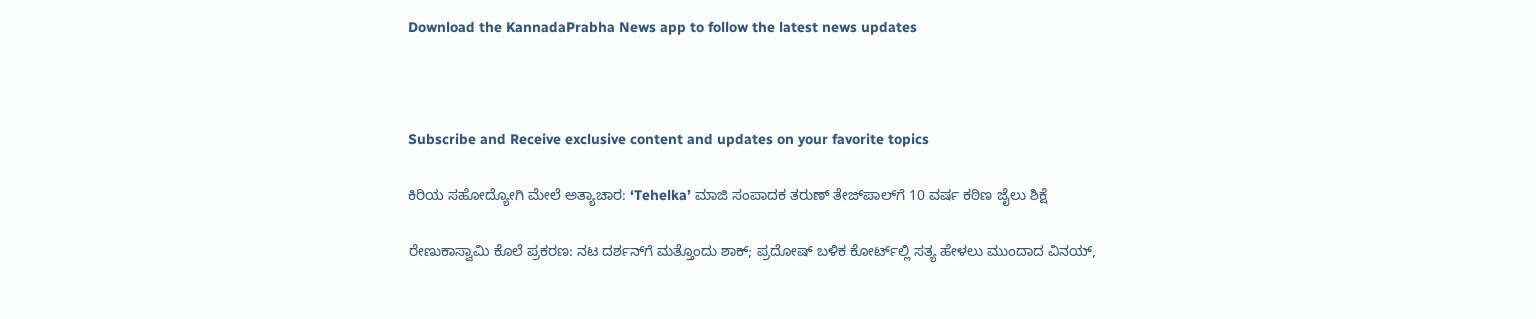Download the KannadaPrabha News app to follow the latest news updates



Subscribe and Receive exclusive content and updates on your favorite topics

ಕಿರಿಯ ಸಹೋದ್ಯೋಗಿ ಮೇಲೆ ಅತ್ಯಾಚಾರ: ‘Tehelka’ ಮಾಜಿ ಸಂಪಾದಕ ತರುಣ್ ತೇಜ್‌ಪಾಲ್‌ಗೆ 10 ವರ್ಷ ಕಠಿಣ ಜೈಲು ಶಿಕ್ಷೆ

ರೇಣುಕಾಸ್ವಾಮಿ ಕೊಲೆ ಪ್ರಕರಣ: ನಟ ದರ್ಶನ್‌ಗೆ ಮತ್ತೊಂದು ಶಾಕ್; ಪ್ರದೋಷ್ ಬಳಿಕ ಕೋರ್ಟ್‌ಲ್ಲಿ ಸತ್ಯ ಹೇಳಲು ಮುಂದಾದ ವಿನಯ್,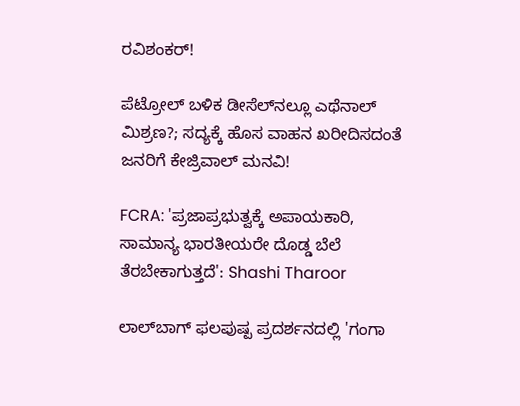ರವಿಶಂಕರ್!

ಪೆಟ್ರೋಲ್ ಬಳಿಕ ಡೀಸೆಲ್‌ನಲ್ಲೂ ಎಥೆನಾಲ್ ಮಿಶ್ರಣ?; ಸದ್ಯಕ್ಕೆ ಹೊಸ ವಾಹನ ಖರೀದಿಸದಂತೆ ಜನರಿಗೆ ಕೇಜ್ರಿವಾಲ್ ಮನವಿ!

FCRA: 'ಪ್ರಜಾಪ್ರಭುತ್ವಕ್ಕೆ ಅಪಾಯಕಾರಿ, ಸಾಮಾನ್ಯ ಭಾರತೀಯರೇ ದೊಡ್ಡ ಬೆಲೆ ತೆರಬೇಕಾಗುತ್ತದೆ': Shashi Tharoor

ಲಾಲ್‌ಬಾಗ್‌ ಫಲಪುಷ್ಪ ಪ್ರದರ್ಶನದಲ್ಲಿ 'ಗಂಗಾ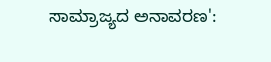ಸಾಮ್ರಾಜ್ಯದ ಅನಾವರಣ':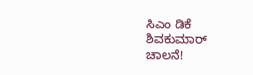ಸಿಎಂ ಡಿಕೆ ಶಿವಕುಮಾರ್ ಚಾಲನೆ!